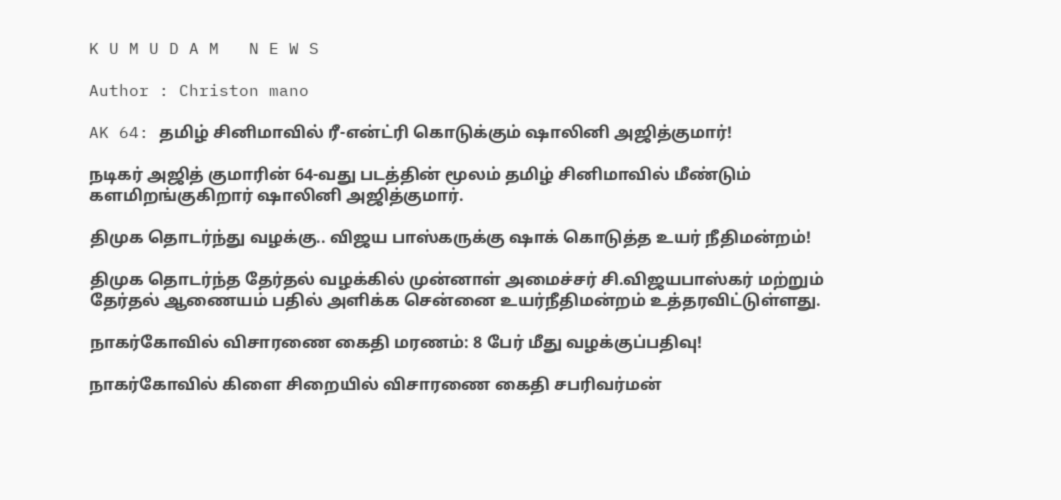K U M U D A M   N E W S

Author : Christon mano

AK 64: தமிழ் சினிமாவில் ரீ-என்ட்ரி கொடுக்கும் ஷாலினி அஜித்குமார்!

நடிகர் அஜித் குமாரின் 64-வது படத்தின் மூலம் தமிழ் சினிமாவில் மீண்டும் களமிறங்குகிறார் ஷாலினி அஜித்குமார்.

திமுக தொடர்ந்து வழக்கு.. விஜய பாஸ்கருக்கு ஷாக் கொடுத்த உயர் நீதிமன்றம்!

திமுக தொடர்ந்த தேர்தல் வழக்கில் முன்னாள் அமைச்சர் சி.விஜயபாஸ்கர் மற்றும் தேர்தல் ஆணையம் பதில் அளிக்க சென்னை உயர்நீதிமன்றம் உத்தரவிட்டுள்ளது.

நாகர்கோவில் விசாரணை கைதி மரணம்: 8 பேர் மீது வழக்குப்பதிவு!

நாகர்கோவில் கிளை சிறையில் விசாரணை கைதி சபரிவர்மன்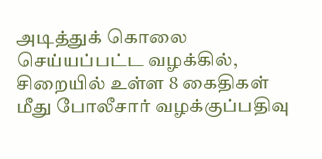அடித்துக் கொலை செய்யப்பட்ட வழக்கில், சிறையில் உள்ள 8 கைதிகள் மீது போலீசார் வழக்குப்பதிவு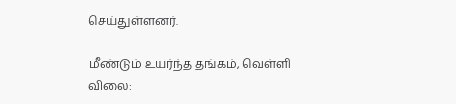செய்துள்ளனர்.

மீண்டும் உயர்ந்த தங்கம், வெள்ளி விலை: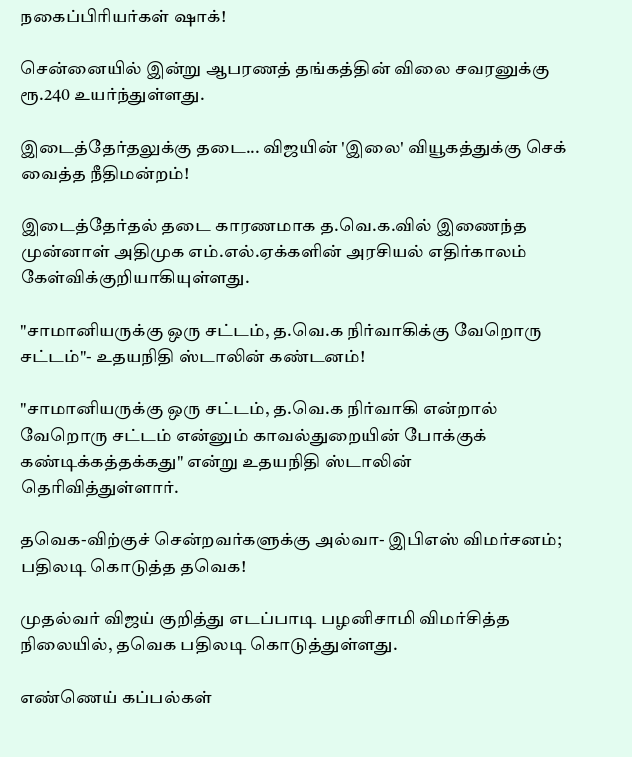நகைப்பிரியர்கள் ஷாக்!

சென்னையில் இன்று ஆபரணத் தங்கத்தின் விலை சவரனுக்கு ரூ.240 உயர்ந்துள்ளது.

இடைத்தேர்தலுக்கு தடை... விஜயின் 'இலை' வியூகத்துக்கு செக் வைத்த நீதிமன்றம்!

இடைத்தேர்தல் தடை காரணமாக த.வெ.க.வில் இணைந்த முன்னாள் அதிமுக எம்.எல்.ஏக்களின் அரசியல் எதிர்காலம் கேள்விக்குறியாகியுள்ளது.

"சாமானியருக்கு ஒரு சட்டம், த.வெ.க நிர்வாகிக்கு வேறொரு சட்டம்"- உதயநிதி ஸ்டாலின் கண்டனம்!

"சாமானியருக்கு ஒரு சட்டம், த.வெ.க நிர்வாகி என்றால் வேறொரு சட்டம் என்னும் காவல்துறையின் போக்குக் கண்டிக்கத்தக்கது" என்று உதயநிதி ஸ்டாலின் தெரிவித்துள்ளார்.

தவெக-விற்குச் சென்றவர்களுக்கு அல்வா- இபிஎஸ் விமர்சனம்; பதிலடி கொடுத்த தவெக!

முதல்வர் விஜய் குறித்து எடப்பாடி பழனிசாமி விமர்சித்த நிலையில், தவெக பதிலடி கொடுத்துள்ளது.

எண்ணெய் கப்பல்கள்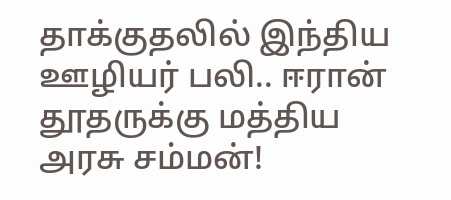தாக்குதலில் இந்திய ஊழியர் பலி.. ஈரான் தூதருக்கு மத்திய அரசு சம்மன்!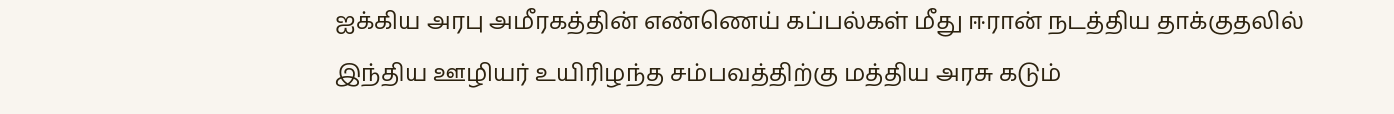ஐக்கிய அரபு அமீரகத்தின் எண்ணெய் கப்பல்கள் மீது ஈரான் நடத்திய தாக்குதலில் இந்திய ஊழியர் உயிரிழந்த சம்பவத்திற்கு மத்திய அரசு கடும்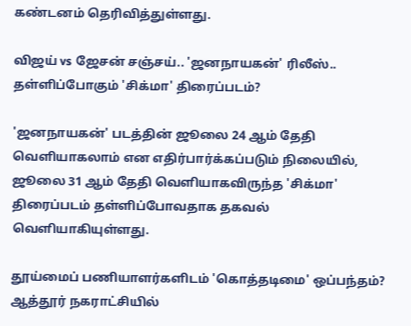கண்டனம் தெரிவித்துள்ளது.

விஜய் vs ஜேசன் சஞ்சய்.. 'ஜனநாயகன்' ரிலீஸ்.. தள்ளிப்போகும் 'சிக்மா' திரைப்படம்?

'ஜனநாயகன்' படத்தின் ஜூலை 24 ஆம் தேதி வெளியாகலாம் என எதிர்பார்க்கப்படும் நிலையில், ஜூலை 31 ஆம் தேதி வெளியாகவிருந்த 'சிக்மா' திரைப்படம் தள்ளிப்போவதாக தகவல் வெளியாகியுள்ளது.

தூய்மைப் பணியாளர்களிடம் 'கொத்தடிமை' ஒப்பந்தம்? ஆத்தூர் நகராட்சியில்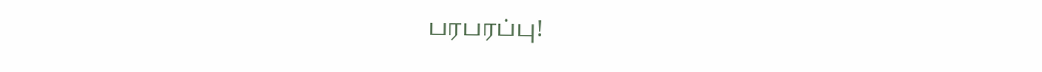பரபரப்பு!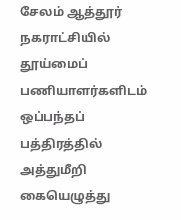சேலம் ஆத்தூர் நகராட்சியில் தூய்மைப் பணியாளர்களிடம் ஒப்பந்தப் பத்திரத்தில் அத்துமீறி கையெழுத்து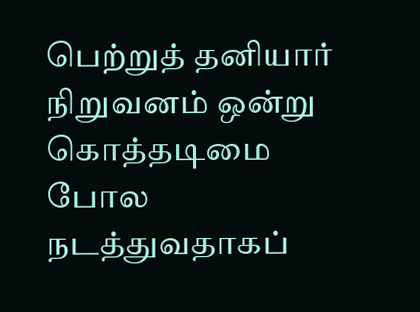பெற்றுத் தனியார் நிறுவனம் ஒன்று கொத்தடிமை போல நடத்துவதாகப்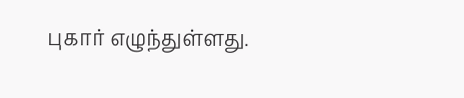புகார் எழுந்துள்ளது.